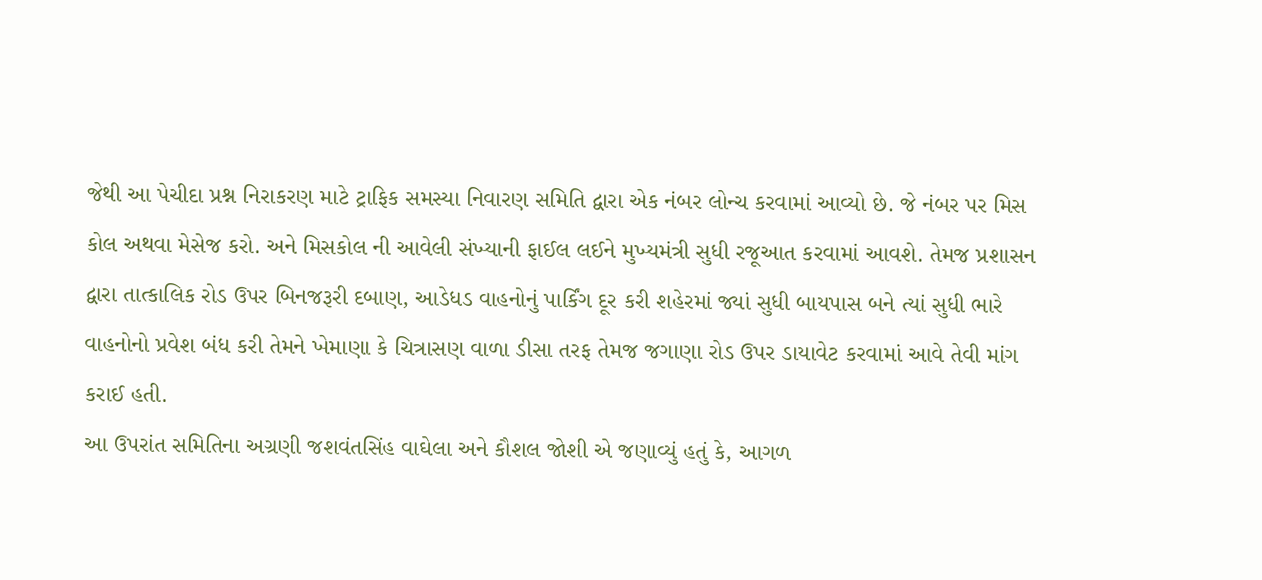જેથી આ પેચીદા પ્રશ્ન નિરાકરણ માટે ટ્રાફિક સમસ્યા નિવારણ સમિતિ દ્વારા એક નંબર લોન્ચ કરવામાં આવ્યો છે. જે નંબર પર મિસ કોલ અથવા મેસેજ કરો. અને મિસકોલ ની આવેલી સંખ્યાની ફાઈલ લઈને મુખ્યમંત્રી સુધી રજૂઆત કરવામાં આવશે. તેમજ પ્રશાસન દ્વારા તાત્કાલિક રોડ ઉપર બિનજરૂરી દબાણ, આડેધડ વાહનોનું પાર્કિંગ દૂર કરી શહેરમાં જ્યાં સુધી બાયપાસ બને ત્યાં સુધી ભારે વાહનોનો પ્રવેશ બંધ કરી તેમને ખેમાણા કે ચિત્રાસણ વાળા ડીસા તરફ તેમજ જગાણા રોડ ઉપર ડાયાવેટ કરવામાં આવે તેવી માંગ કરાઈ હતી.
આ ઉપરાંત સમિતિના અગ્રણી જશવંતસિંહ વાઘેલા અને કૌશલ જોશી એ જણાવ્યું હતું કે, આગળ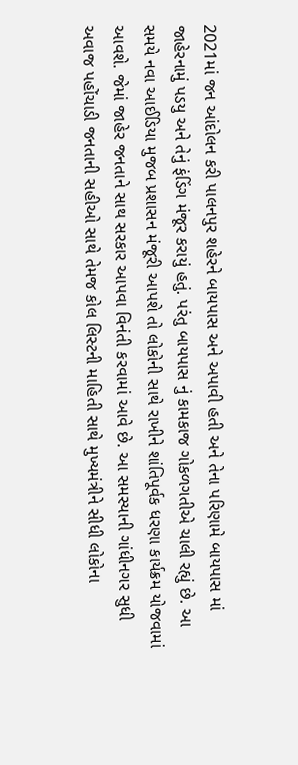2021માં જન આંદોલન કરી પાલનપુર શહેરને બાયપાસ અને અપાવી હતી અને તેના પરિણામે બાયપાસ માં જાહેરનામું પડયુ અને તેનું ફંડિંગ મંજૂર કરાયું હતું. પરંતુ બાયપાસ નું કામકાજ ગોકળગતીએ ચાલી રહ્યું છે. આ સમયે નવા આઈડિયા મુજબ પ્રશાસન મંજૂરી આપશે તો લોકોની સાથે રાખીને શાંતિપૂર્વક ધરણા કાર્યક્રમ યોજવામાં આવશે. જેમાં જાહેર જનતાને સાથ સરકાર આપવા વિનંતી કરવામાં આવે છે. આ સમસ્યાની ગાંધીનગર સુધી અવાજ પહોંચાડી જનતાની સહીઓ સાથે તેમજ કોલ લિસ્ટની માહિતી સાથે મુખ્યમંત્રીને સીધી લોકોના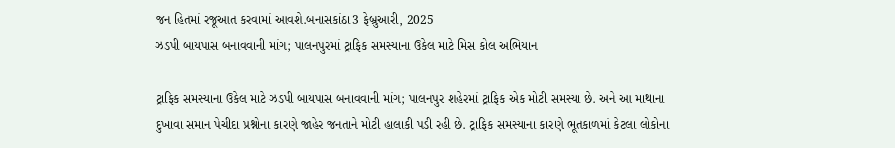જન હિતમાં રજૂઆત કરવામાં આવશે.બનાસકાંઠા3 ફેબ્રુઆરી, 2025
ઝડપી બાયપાસ બનાવવાની માંગ; પાલનપુરમાં ટ્રાફિક સમસ્યાના ઉકેલ માટે મિસ કોલ અભિયાન

ટ્રાફિક સમસ્યાના ઉકેલ માટે ઝડપી બાયપાસ બનાવવાની માંગ; પાલનપુર શહેરમાં ટ્રાફિક એક મોટી સમસ્યા છે. અને આ માથાના દુખાવા સમાન પેચીદા પ્રશ્નોના કારણે જાહેર જનતાને મોટી હાલાકી પડી રહી છે. ટ્રાફિક સમસ્યાના કારણે ભૂતકાળમાં કેટલા લોકોના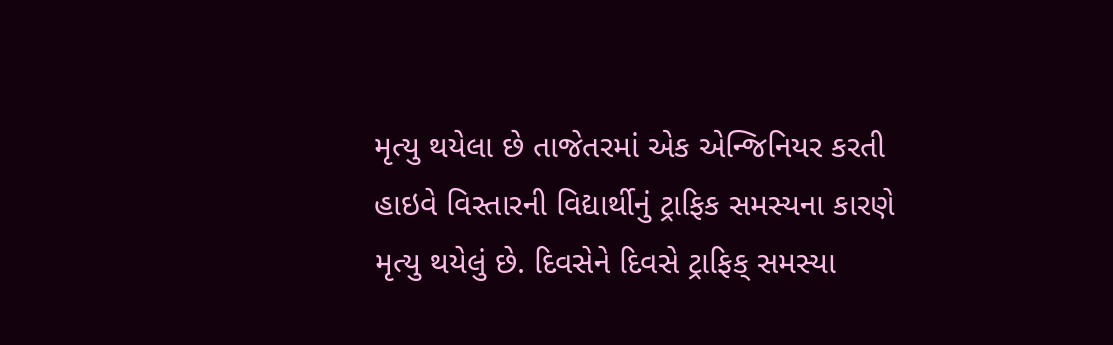મૃત્યુ થયેલા છે તાજેતરમાં એક એન્જિનિયર કરતી હાઇવે વિસ્તારની વિદ્યાર્થીનું ટ્રાફિક સમસ્યના કારણે મૃત્યુ થયેલું છે. દિવસેને દિવસે ટ્રાફિક્ સમસ્યા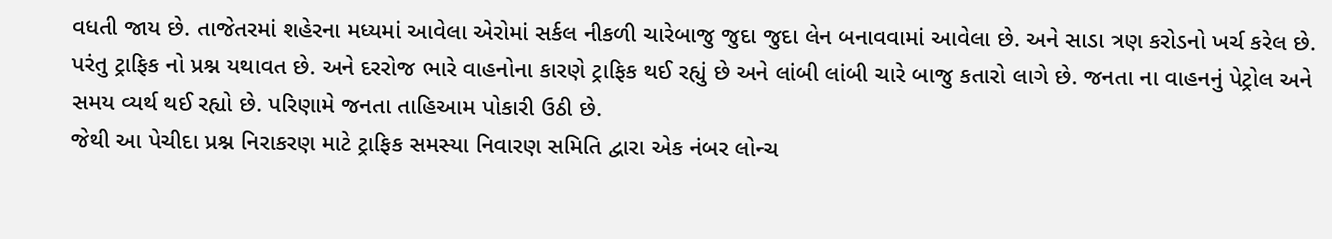વધતી જાય છે. તાજેતરમાં શહેરના મધ્યમાં આવેલા એરોમાં સર્કલ નીકળી ચારેબાજુ જુદા જુદા લેન બનાવવામાં આવેલા છે. અને સાડા ત્રણ કરોડનો ખર્ચ કરેલ છે. પરંતુ ટ્રાફિક નો પ્રશ્ન યથાવત છે. અને દરરોજ ભારે વાહનોના કારણે ટ્રાફિક થઈ રહ્યું છે અને લાંબી લાંબી ચારે બાજુ કતારો લાગે છે. જનતા ના વાહનનું પેટ્રોલ અને સમય વ્યર્થ થઈ રહ્યો છે. પરિણામે જનતા તાહિઆમ પોકારી ઉઠી છે.
જેથી આ પેચીદા પ્રશ્ન નિરાકરણ માટે ટ્રાફિક સમસ્યા નિવારણ સમિતિ દ્વારા એક નંબર લોન્ચ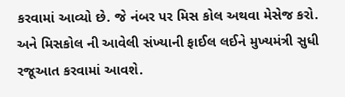કરવામાં આવ્યો છે. જે નંબર પર મિસ કોલ અથવા મેસેજ કરો. અને મિસકોલ ની આવેલી સંખ્યાની ફાઈલ લઈને મુખ્યમંત્રી સુધી રજૂઆત કરવામાં આવશે.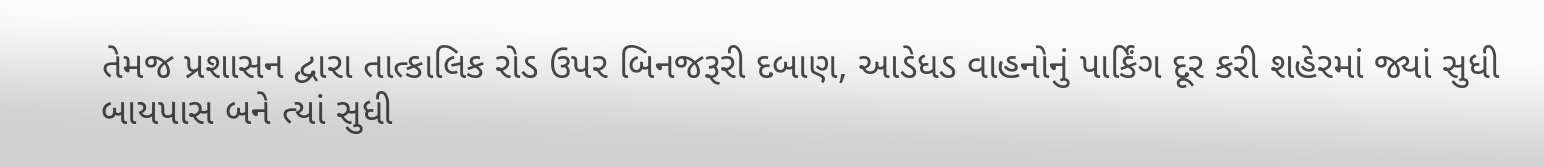તેમજ પ્રશાસન દ્વારા તાત્કાલિક રોડ ઉપર બિનજરૂરી દબાણ, આડેધડ વાહનોનું પાર્કિંગ દૂર કરી શહેરમાં જ્યાં સુધી બાયપાસ બને ત્યાં સુધી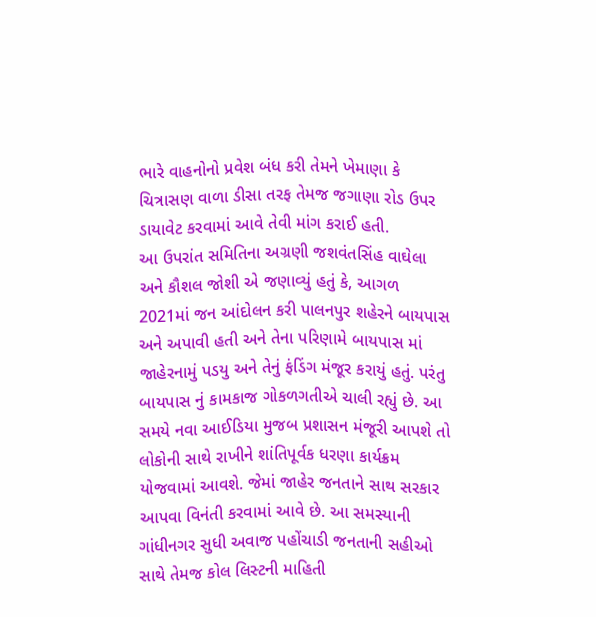ભારે વાહનોનો પ્રવેશ બંધ કરી તેમને ખેમાણા કે ચિત્રાસણ વાળા ડીસા તરફ તેમજ જગાણા રોડ ઉપર ડાયાવેટ કરવામાં આવે તેવી માંગ કરાઈ હતી.
આ ઉપરાંત સમિતિના અગ્રણી જશવંતસિંહ વાઘેલા અને કૌશલ જોશી એ જણાવ્યું હતું કે, આગળ 2021માં જન આંદોલન કરી પાલનપુર શહેરને બાયપાસ અને અપાવી હતી અને તેના પરિણામે બાયપાસ માં જાહેરનામું પડયુ અને તેનું ફંડિંગ મંજૂર કરાયું હતું. પરંતુ બાયપાસ નું કામકાજ ગોકળગતીએ ચાલી રહ્યું છે. આ સમયે નવા આઈડિયા મુજબ પ્રશાસન મંજૂરી આપશે તો લોકોની સાથે રાખીને શાંતિપૂર્વક ધરણા કાર્યક્રમ યોજવામાં આવશે. જેમાં જાહેર જનતાને સાથ સરકાર આપવા વિનંતી કરવામાં આવે છે. આ સમસ્યાની ગાંધીનગર સુધી અવાજ પહોંચાડી જનતાની સહીઓ સાથે તેમજ કોલ લિસ્ટની માહિતી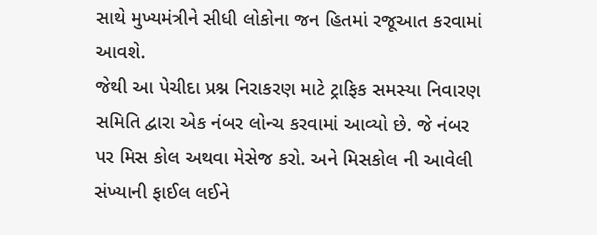સાથે મુખ્યમંત્રીને સીધી લોકોના જન હિતમાં રજૂઆત કરવામાં આવશે.
જેથી આ પેચીદા પ્રશ્ન નિરાકરણ માટે ટ્રાફિક સમસ્યા નિવારણ સમિતિ દ્વારા એક નંબર લોન્ચ કરવામાં આવ્યો છે. જે નંબર પર મિસ કોલ અથવા મેસેજ કરો. અને મિસકોલ ની આવેલી સંખ્યાની ફાઈલ લઈને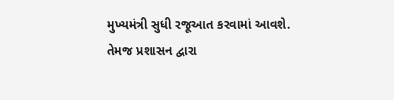મુખ્યમંત્રી સુધી રજૂઆત કરવામાં આવશે. તેમજ પ્રશાસન દ્વારા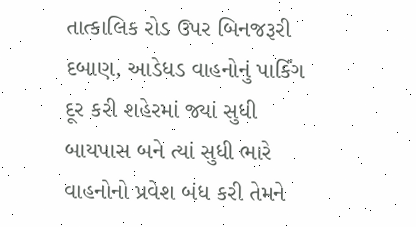તાત્કાલિક રોડ ઉપર બિનજરૂરી દબાણ, આડેધડ વાહનોનું પાર્કિંગ દૂર કરી શહેરમાં જ્યાં સુધી બાયપાસ બને ત્યાં સુધી ભારે વાહનોનો પ્રવેશ બંધ કરી તેમને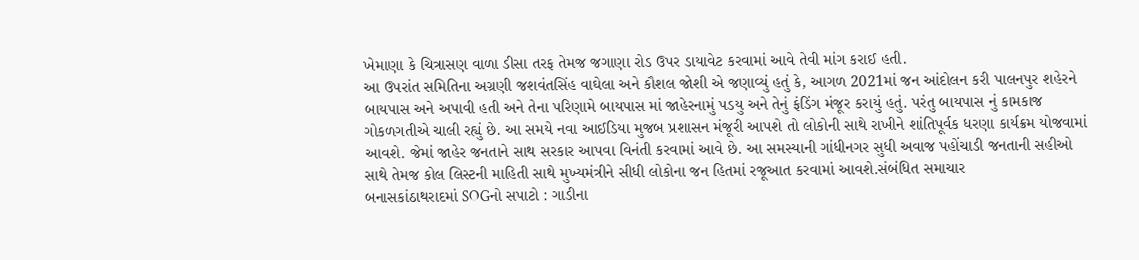ખેમાણા કે ચિત્રાસણ વાળા ડીસા તરફ તેમજ જગાણા રોડ ઉપર ડાયાવેટ કરવામાં આવે તેવી માંગ કરાઈ હતી.
આ ઉપરાંત સમિતિના અગ્રણી જશવંતસિંહ વાઘેલા અને કૌશલ જોશી એ જણાવ્યું હતું કે, આગળ 2021માં જન આંદોલન કરી પાલનપુર શહેરને બાયપાસ અને અપાવી હતી અને તેના પરિણામે બાયપાસ માં જાહેરનામું પડયુ અને તેનું ફંડિંગ મંજૂર કરાયું હતું. પરંતુ બાયપાસ નું કામકાજ ગોકળગતીએ ચાલી રહ્યું છે. આ સમયે નવા આઈડિયા મુજબ પ્રશાસન મંજૂરી આપશે તો લોકોની સાથે રાખીને શાંતિપૂર્વક ધરણા કાર્યક્રમ યોજવામાં આવશે. જેમાં જાહેર જનતાને સાથ સરકાર આપવા વિનંતી કરવામાં આવે છે. આ સમસ્યાની ગાંધીનગર સુધી અવાજ પહોંચાડી જનતાની સહીઓ સાથે તેમજ કોલ લિસ્ટની માહિતી સાથે મુખ્યમંત્રીને સીધી લોકોના જન હિતમાં રજૂઆત કરવામાં આવશે.સંબંધિત સમાચાર
બનાસકાંઠાથરાદમાં SOGનો સપાટો : ગાડીના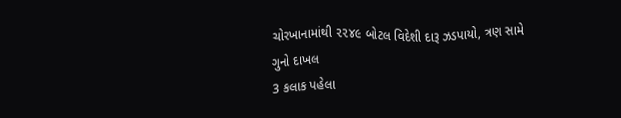ચોરખાનામાંથી ૨૨૪૯ બોટલ વિદેશી દારૂ ઝડપાયો, ત્રણ સામે ગુનો દાખલ
3 કલાક પહેલા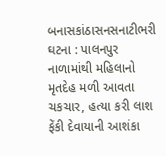બનાસકાંઠાસનસનાટીભરી ઘટના : પાલનપુર નાળામાંથી મહિલાનો મૃતદેહ મળી આવતા ચકચાર, હત્યા કરી લાશ ફેંકી દેવાયાની આશંકા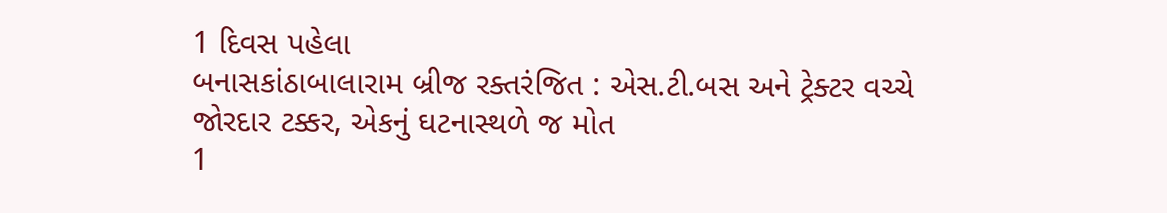1 દિવસ પહેલા
બનાસકાંઠાબાલારામ બ્રીજ રક્તરંજિત : એસ.ટી.બસ અને ટ્રેક્ટર વચ્ચે જોરદાર ટક્કર, એકનું ઘટનાસ્થળે જ મોત
1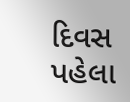દિવસ પહેલા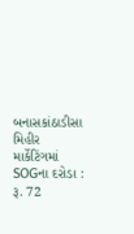બનાસકાંઠાડીસા મિહીર માર્કેટિંગમાં SOGના દરોડા : રૂ. 72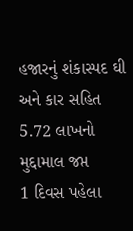હજારનું શંકાસ્પદ ઘી અને કાર સહિત 5.72 લાખનો મુદ્દામાલ જપ્ત
1 દિવસ પહેલા